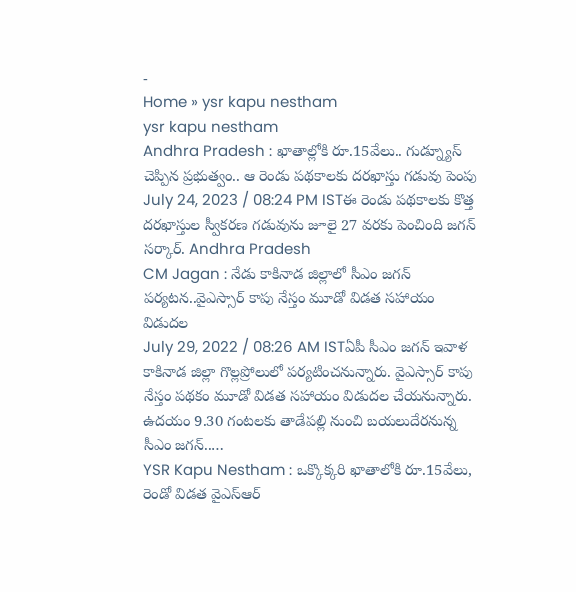-
Home » ysr kapu nestham
ysr kapu nestham
Andhra Pradesh : ఖాతాల్లోకి రూ.15వేలు.. గుడ్న్యూస్ చెప్పిన ప్రభుత్వం.. ఆ రెండు పథకాలకు దరఖాస్తు గడువు పెంపు
July 24, 2023 / 08:24 PM ISTఈ రెండు పథకాలకు కొత్త దరఖాస్తుల స్వీకరణ గడువును జూలై 27 వరకు పెంచింది జగన్ సర్కార్. Andhra Pradesh
CM Jagan : నేడు కాకినాడ జిల్లాలో సీఎం జగన్ పర్యటన..వైఎస్సార్ కాపు నేస్తం మూడో విడత సహాయం విడుదల
July 29, 2022 / 08:26 AM ISTఏపీ సీఎం జగన్ ఇవాళ కాకినాడ జిల్లా గొల్లప్రోలులో పర్యటించనున్నారు. వైఎస్సార్ కాపు నేస్తం పథకం మూడో విడత సహాయం విడుదల చేయనున్నారు. ఉదయం 9.30 గంటలకు తాడేపల్లి నుంచి బయలుదేరనున్న సీఎం జగన్..…
YSR Kapu Nestham : ఒక్కొక్కరి ఖాతాలోకి రూ.15వేలు, రెండో విడత వైఎస్ఆర్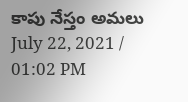కాపు నేస్తం అమలు
July 22, 2021 / 01:02 PM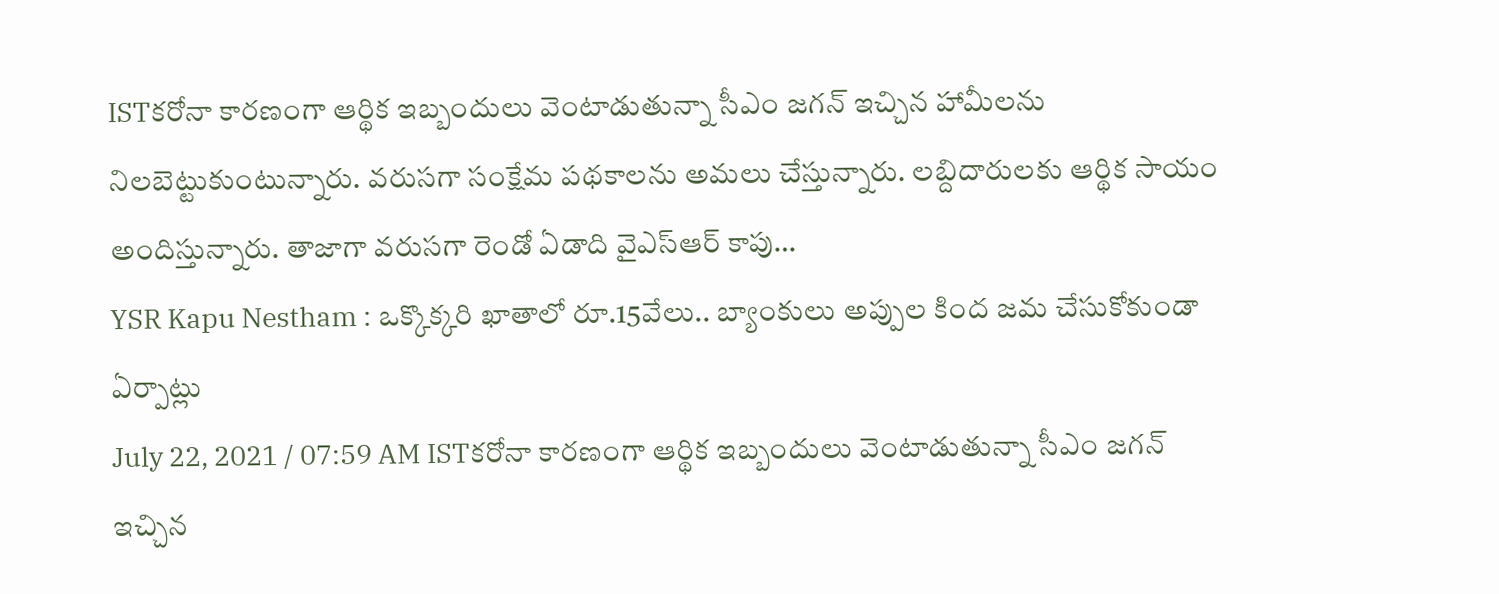ISTకరోనా కారణంగా ఆర్థిక ఇబ్బందులు వెంటాడుతున్నా సీఎం జగన్ ఇచ్చిన హామీలను నిలబెట్టుకుంటున్నారు. వరుసగా సంక్షేమ పథకాలను అమలు చేస్తున్నారు. లబ్దిదారులకు ఆర్థిక సాయం అందిస్తున్నారు. తాజాగా వరుసగా రెండో ఏడాది వైఎస్ఆర్ కాపు…
YSR Kapu Nestham : ఒక్కొక్కరి ఖాతాలో రూ.15వేలు.. బ్యాంకులు అప్పుల కింద జమ చేసుకోకుండా ఏర్పాట్లు
July 22, 2021 / 07:59 AM ISTకరోనా కారణంగా ఆర్థిక ఇబ్బందులు వెంటాడుతున్నా సీఎం జగన్ ఇచ్చిన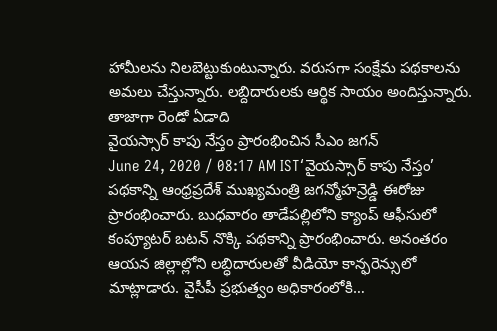హామీలను నిలబెట్టుకుంటున్నారు. వరుసగా సంక్షేమ పథకాలను అమలు చేస్తున్నారు. లబ్దిదారులకు ఆర్థిక సాయం అందిస్తున్నారు. తాజాగా రెండో ఏడాది
వైయస్సార్ కాపు నేస్తం ప్రారంభించిన సీఎం జగన్
June 24, 2020 / 08:17 AM IST‘వైయస్సార్ కాపు నేస్తం’ పథకాన్ని ఆంధ్రప్రదేశ్ ముఖ్యమంత్రి జగన్మోహన్రెడ్డి ఈరోజు ప్రారంభించారు. బుధవారం తాడేపల్లిలోని క్యాంప్ ఆఫీసులో కంప్యూటర్ బటన్ నొక్కి పథకాన్ని ప్రారంభించారు. అనంతరం ఆయన జిల్లాల్లోని లబ్ధిదారులతో వీడియో కాన్ఫరెన్సులో మాట్లాడారు. వైసీపీ ప్రభుత్వం అధికారంలోకి…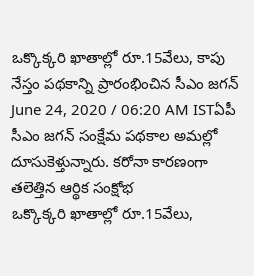ఒక్కొక్కరి ఖాతాల్లో రూ.15వేలు, కాపు నేస్తం పథకాన్ని ప్రారంభించిన సీఎం జగన్
June 24, 2020 / 06:20 AM ISTఏపీ సీఎం జగన్ సంక్షేమ పథకాల అమల్లో దూసుకెళ్తున్నారు. కరోనా కారణంగా తలెత్తిన ఆర్థిక సంక్షోభ
ఒక్కొక్కరి ఖాతాల్లో రూ.15వేలు,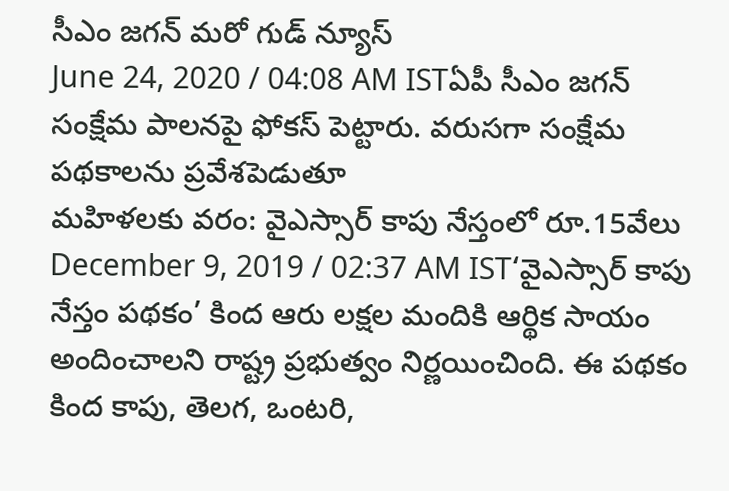సీఎం జగన్ మరో గుడ్ న్యూస్
June 24, 2020 / 04:08 AM ISTఏపీ సీఎం జగన్ సంక్షేమ పాలనపై ఫోకస్ పెట్టారు. వరుసగా సంక్షేమ పథకాలను ప్రవేశపెడుతూ
మహిళలకు వరం: వైఎస్సార్ కాపు నేస్తంలో రూ.15వేలు
December 9, 2019 / 02:37 AM IST‘వైఎస్సార్ కాపు నేస్తం పథకం’ కింద ఆరు లక్షల మందికి ఆర్థిక సాయం అందించాలని రాష్ట్ర ప్రభుత్వం నిర్ణయించింది. ఈ పథకం కింద కాపు, తెలగ, ఒంటరి,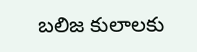బలిజ కులాలకు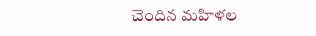చెందిన మహిళల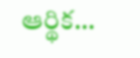ఆర్థిక…